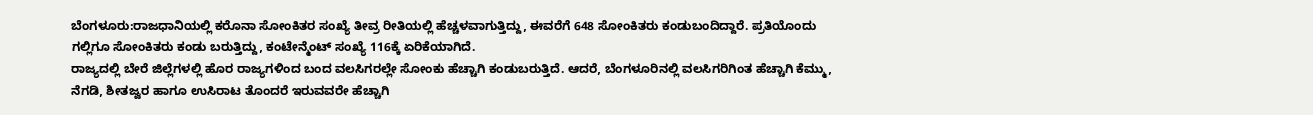ಬೆಂಗಳೂರು:ರಾಜಧಾನಿಯಲ್ಲಿ ಕರೊನಾ ಸೋಂಕಿತರ ಸಂಖ್ಯೆ ತೀವ್ರ ರೀತಿಯಲ್ಲಿ ಹೆಚ್ಚಳವಾಗುತ್ತಿದ್ದು, ಈವರೆಗೆ 648 ಸೋಂಕಿತರು ಕಂಡುಬಂದಿದ್ದಾರೆ. ಪ್ರತಿಯೊಂದು ಗಲ್ಲಿಗೂ ಸೋಂಕಿತರು ಕಂಡು ಬರುತ್ತಿದ್ದು, ಕಂಟೇನ್ಮೆಂಟ್ ಸಂಖ್ಯೆ 116ಕ್ಕೆ ಏರಿಕೆಯಾಗಿದೆ.
ರಾಜ್ಯದಲ್ಲಿ ಬೇರೆ ಜಿಲ್ಲೆಗಳಲ್ಲಿ ಹೊರ ರಾಜ್ಯಗಳಿಂದ ಬಂದ ವಲಸಿಗರಲ್ಲೇ ಸೋಂಕು ಹೆಚ್ಚಾಗಿ ಕಂಡುಬರುತ್ತಿದೆ. ಆದರೆ, ಬೆಂಗಳೂರಿನಲ್ಲಿ ವಲಸಿಗರಿಗಿಂತ ಹೆಚ್ಚಾಗಿ ಕೆಮ್ಮು, ನೆಗಡಿ, ಶೀತಜ್ವರ ಹಾಗೂ ಉಸಿರಾಟ ತೊಂದರೆ ಇರುವವರೇ ಹೆಚ್ಚಾಗಿ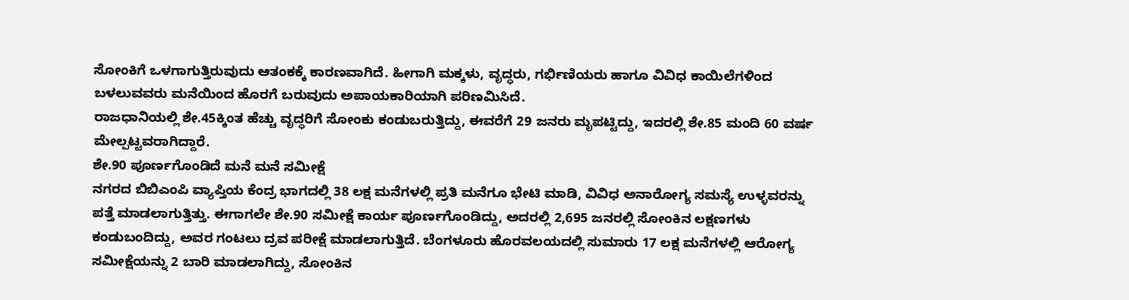ಸೋಂಕಿಗೆ ಒಳಗಾಗುತ್ತಿರುವುದು ಆತಂಕಕ್ಕೆ ಕಾರಣವಾಗಿದೆ. ಹೀಗಾಗಿ ಮಕ್ಕಳು, ವೃದ್ಧರು, ಗರ್ಭಿಣಿಯರು ಹಾಗೂ ವಿವಿಧ ಕಾಯಿಲೆಗಳಿಂದ ಬಳಲುವವರು ಮನೆಯಿಂದ ಹೊರಗೆ ಬರುವುದು ಅಪಾಯಕಾರಿಯಾಗಿ ಪರಿಣಮಿಸಿದೆ.
ರಾಜಧಾನಿಯಲ್ಲಿ ಶೇ.45ಕ್ಕಿಂತ ಹೆಚ್ಚು ವೃದ್ಧರಿಗೆ ಸೋಂಕು ಕಂಡುಬರುತ್ತಿದ್ದು, ಈವರೆಗೆ 29 ಜನರು ಮೃಪಟ್ಟಿದ್ದು, ಇದರಲ್ಲಿ ಶೇ.85 ಮಂದಿ 60 ವರ್ಷ ಮೇಲ್ಪಟ್ಟವರಾಗಿದ್ದಾರೆ.
ಶೇ.90 ಪೂರ್ಣಗೊಂಡಿದೆ ಮನೆ ಮನೆ ಸಮೀಕ್ಷೆ
ನಗರದ ಬಿಬಿಎಂಪಿ ವ್ಯಾಪ್ತಿಯ ಕೆಂದ್ರ ಭಾಗದಲ್ಲಿ 38 ಲಕ್ಷ ಮನೆಗಳಲ್ಲಿ ಪ್ರತಿ ಮನೆಗೂ ಭೇಟಿ ಮಾಡಿ, ವಿವಿಧ ಅನಾರೋಗ್ಯ ಸಮಸ್ಯೆ ಉಳ್ಳವರನ್ನು ಪತ್ತೆ ಮಾಡಲಾಗುತ್ತಿತ್ತು. ಈಗಾಗಲೇ ಶೇ.90 ಸಮೀಕ್ಷೆ ಕಾರ್ಯ ಪೂರ್ಣಗೊಂಡಿದ್ದು, ಅದರಲ್ಲಿ 2,695 ಜನರಲ್ಲಿ ಸೋಂಕಿನ ಲಕ್ಷಣಗಳು ಕಂಡುಬಂದಿದ್ದು, ಅವರ ಗಂಟಲು ದ್ರವ ಪರೀಕ್ಷೆ ಮಾಡಲಾಗುತ್ತಿದೆ. ಬೆಂಗಳೂರು ಹೊರವಲಯದಲ್ಲಿ ಸುಮಾರು 17 ಲಕ್ಷ ಮನೆಗಳಲ್ಲಿ ಆರೋಗ್ಯ ಸಮೀಕ್ಷೆಯನ್ನು 2 ಬಾರಿ ಮಾಡಲಾಗಿದ್ದು, ಸೋಂಕಿನ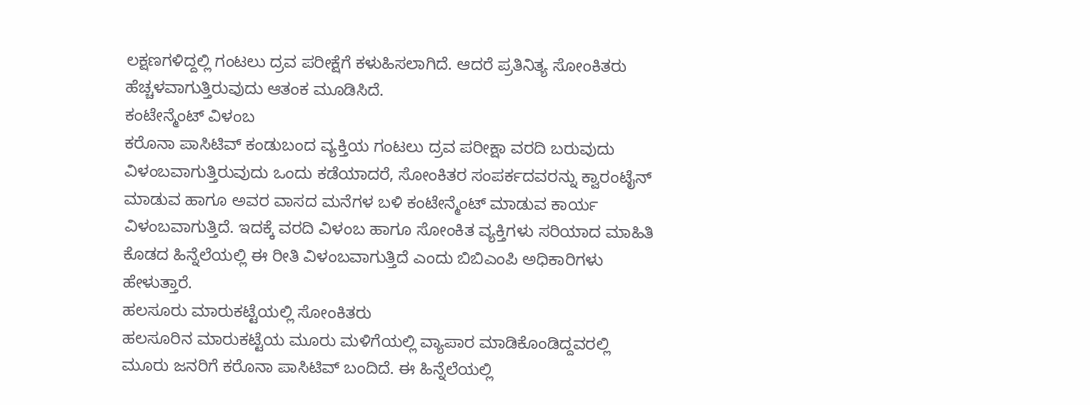ಲಕ್ಷಣಗಳಿದ್ದಲ್ಲಿ ಗಂಟಲು ದ್ರವ ಪರೀಕ್ಷೆಗೆ ಕಳುಹಿಸಲಾಗಿದೆ. ಆದರೆ ಪ್ರತಿನಿತ್ಯ ಸೋಂಕಿತರು ಹೆಚ್ಚಳವಾಗುತ್ತಿರುವುದು ಆತಂಕ ಮೂಡಿಸಿದೆ.
ಕಂಟೇನ್ಮೆಂಟ್ ವಿಳಂಬ
ಕರೊನಾ ಪಾಸಿಟಿವ್ ಕಂಡುಬಂದ ವ್ಯಕ್ತಿಯ ಗಂಟಲು ದ್ರವ ಪರೀಕ್ಷಾ ವರದಿ ಬರುವುದು ವಿಳಂಬವಾಗುತ್ತಿರುವುದು ಒಂದು ಕಡೆಯಾದರೆ, ಸೋಂಕಿತರ ಸಂಪರ್ಕದವರನ್ನು ಕ್ವಾರಂಟೈನ್ ಮಾಡುವ ಹಾಗೂ ಅವರ ವಾಸದ ಮನೆಗಳ ಬಳಿ ಕಂಟೇನ್ಮೆಂಟ್ ಮಾಡುವ ಕಾರ್ಯ ವಿಳಂಬವಾಗುತ್ತಿದೆ. ಇದಕ್ಕೆ ವರದಿ ವಿಳಂಬ ಹಾಗೂ ಸೋಂಕಿತ ವ್ಯಕ್ತಿಗಳು ಸರಿಯಾದ ಮಾಹಿತಿ ಕೊಡದ ಹಿನ್ನೆಲೆಯಲ್ಲಿ ಈ ರೀತಿ ವಿಳಂಬವಾಗುತ್ತಿದೆ ಎಂದು ಬಿಬಿಎಂಪಿ ಅಧಿಕಾರಿಗಳು ಹೇಳುತ್ತಾರೆ.
ಹಲಸೂರು ಮಾರುಕಟ್ಟೆಯಲ್ಲಿ ಸೋಂಕಿತರು
ಹಲಸೂರಿನ ಮಾರುಕಟ್ಟೆಯ ಮೂರು ಮಳಿಗೆಯಲ್ಲಿ ವ್ಯಾಪಾರ ಮಾಡಿಕೊಂಡಿದ್ದವರಲ್ಲಿ ಮೂರು ಜನರಿಗೆ ಕರೊನಾ ಪಾಸಿಟಿವ್ ಬಂದಿದೆ. ಈ ಹಿನ್ನೆಲೆಯಲ್ಲಿ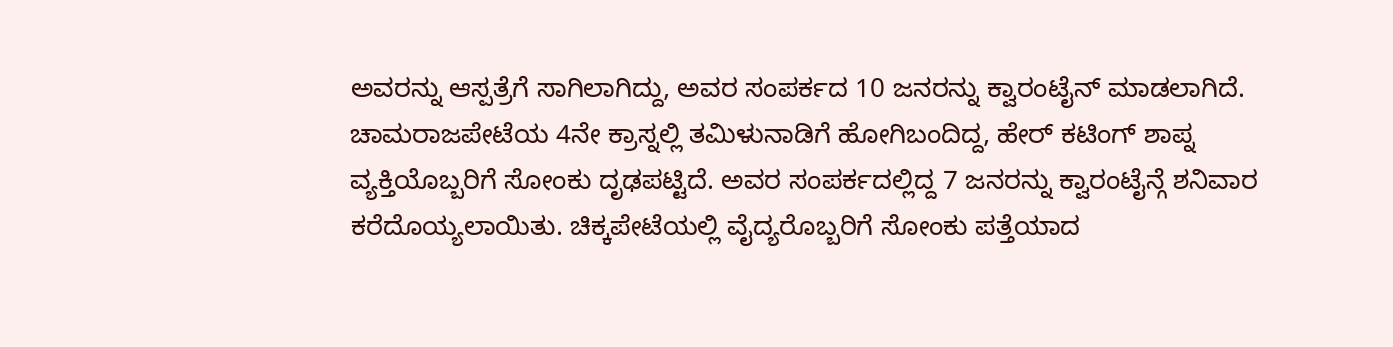ಅವರನ್ನು ಆಸ್ಪತ್ರೆಗೆ ಸಾಗಿಲಾಗಿದ್ದು, ಅವರ ಸಂಪರ್ಕದ 10 ಜನರನ್ನು ಕ್ವಾರಂಟೈನ್ ಮಾಡಲಾಗಿದೆ. ಚಾಮರಾಜಪೇಟೆಯ 4ನೇ ಕ್ರಾಸ್ನಲ್ಲಿ ತಮಿಳುನಾಡಿಗೆ ಹೋಗಿಬಂದಿದ್ದ, ಹೇರ್ ಕಟಿಂಗ್ ಶಾಪ್ನ ವ್ಯಕ್ತಿಯೊಬ್ಬರಿಗೆ ಸೋಂಕು ದೃಢಪಟ್ಟಿದೆ. ಅವರ ಸಂಪರ್ಕದಲ್ಲಿದ್ದ 7 ಜನರನ್ನು ಕ್ವಾರಂಟೈನ್ಗೆ ಶನಿವಾರ ಕರೆದೊಯ್ಯಲಾಯಿತು. ಚಿಕ್ಕಪೇಟೆಯಲ್ಲಿ ವೈದ್ಯರೊಬ್ಬರಿಗೆ ಸೋಂಕು ಪತ್ತೆಯಾದ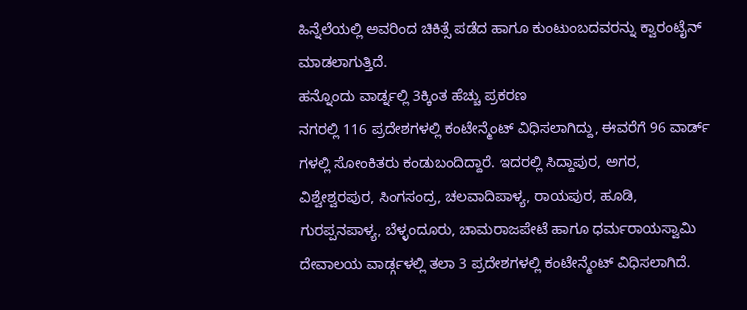ಹಿನ್ನೆಲೆಯಲ್ಲಿ ಅವರಿಂದ ಚಿಕಿತ್ಸೆ ಪಡೆದ ಹಾಗೂ ಕುಂಟುಂಬದವರನ್ನು ಕ್ವಾರಂಟೈನ್ ಮಾಡಲಾಗುತ್ತಿದೆ.
ಹನ್ನೊಂದು ವಾರ್ಡ್ನಲ್ಲಿ 3ಕ್ಕಿಂತ ಹೆಚ್ಚು ಪ್ರಕರಣ
ನಗರಲ್ಲಿ 116 ಪ್ರದೇಶಗಳಲ್ಲಿ ಕಂಟೇನ್ಮೆಂಟ್ ವಿಧಿಸಲಾಗಿದ್ದು, ಈವರೆಗೆ 96 ವಾರ್ಡ್ ಗಳಲ್ಲಿ ಸೋಂಕಿತರು ಕಂಡುಬಂದಿದ್ದಾರೆ. ಇದರಲ್ಲಿ ಸಿದ್ದಾಪುರ, ಅಗರ, ವಿಶ್ವೇಶ್ವರಪುರ, ಸಿಂಗಸಂದ್ರ, ಚಲವಾದಿಪಾಳ್ಯ, ರಾಯಪುರ, ಹೂಡಿ, ಗುರಪ್ಪನಪಾಳ್ಯ, ಬೆಳ್ಳಂದೂರು, ಚಾಮರಾಜಪೇಟೆ ಹಾಗೂ ಧರ್ಮರಾಯಸ್ವಾಮಿ ದೇವಾಲಯ ವಾರ್ಡ್ಗಳಲ್ಲಿ ತಲಾ 3 ಪ್ರದೇಶಗಳಲ್ಲಿ ಕಂಟೇನ್ಮೆಂಟ್ ವಿಧಿಸಲಾಗಿದೆ.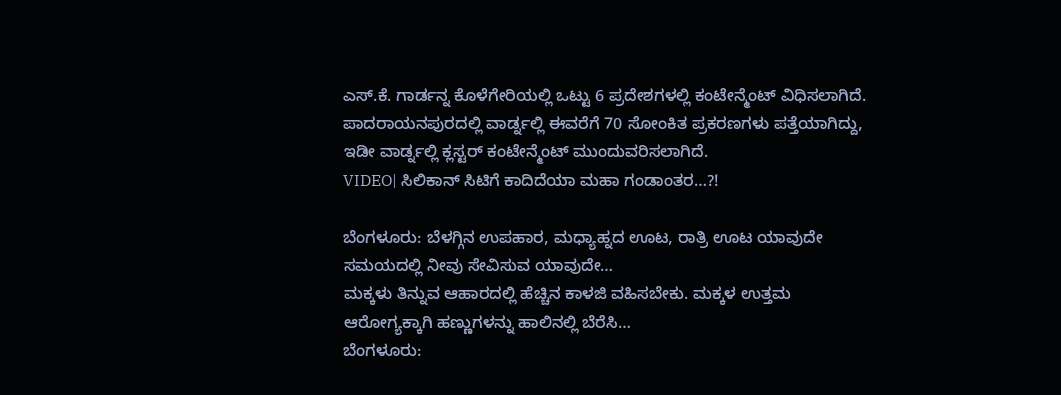ಎಸ್.ಕೆ. ಗಾರ್ಡನ್ನ ಕೊಳೆಗೇರಿಯಲ್ಲಿ ಒಟ್ಟು 6 ಪ್ರದೇಶಗಳಲ್ಲಿ ಕಂಟೇನ್ಮೆಂಟ್ ವಿಧಿಸಲಾಗಿದೆ. ಪಾದರಾಯನಪುರದಲ್ಲಿ ವಾರ್ಡ್ನಲ್ಲಿ ಈವರೆಗೆ 70 ಸೋಂಕಿತ ಪ್ರಕರಣಗಳು ಪತ್ತೆಯಾಗಿದ್ದು, ಇಡೀ ವಾರ್ಡ್ನಲ್ಲಿ ಕ್ಲಸ್ಟರ್ ಕಂಟೇನ್ಮೆಂಟ್ ಮುಂದುವರಿಸಲಾಗಿದೆ.
VIDEO| ಸಿಲಿಕಾನ್ ಸಿಟಿಗೆ ಕಾದಿದೆಯಾ ಮಹಾ ಗಂಡಾಂತರ…?!

ಬೆಂಗಳೂರು: ಬೆಳಗ್ಗಿನ ಉಪಹಾರ, ಮಧ್ಯಾಹ್ನದ ಊಟ, ರಾತ್ರಿ ಊಟ ಯಾವುದೇ ಸಮಯದಲ್ಲಿ ನೀವು ಸೇವಿಸುವ ಯಾವುದೇ…
ಮಕ್ಕಳು ತಿನ್ನುವ ಆಹಾರದಲ್ಲಿ ಹೆಚ್ಚಿನ ಕಾಳಜಿ ವಹಿಸಬೇಕು. ಮಕ್ಕಳ ಉತ್ತಮ ಆರೋಗ್ಯಕ್ಕಾಗಿ ಹಣ್ಣುಗಳನ್ನು ಹಾಲಿನಲ್ಲಿ ಬೆರೆಸಿ…
ಬೆಂಗಳೂರು: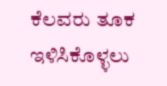ಕೆಲವರು ತೂಕ ಇಳಿಸಿಕೊಳ್ಳಲು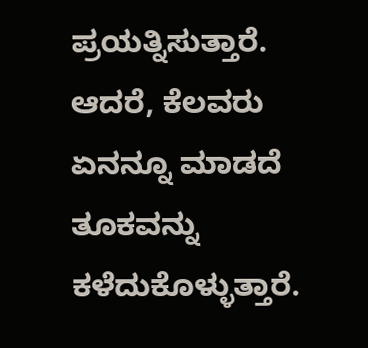ಪ್ರಯತ್ನಿಸುತ್ತಾರೆ. ಆದರೆ, ಕೆಲವರು ಏನನ್ನೂ ಮಾಡದೆ ತೂಕವನ್ನು ಕಳೆದುಕೊಳ್ಳುತ್ತಾರೆ.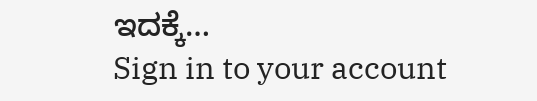ಇದಕ್ಕೆ…
Sign in to your account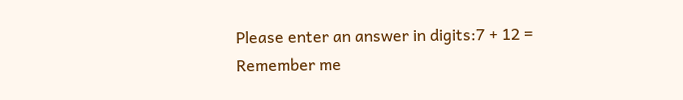Please enter an answer in digits:7 + 12 =
Remember me